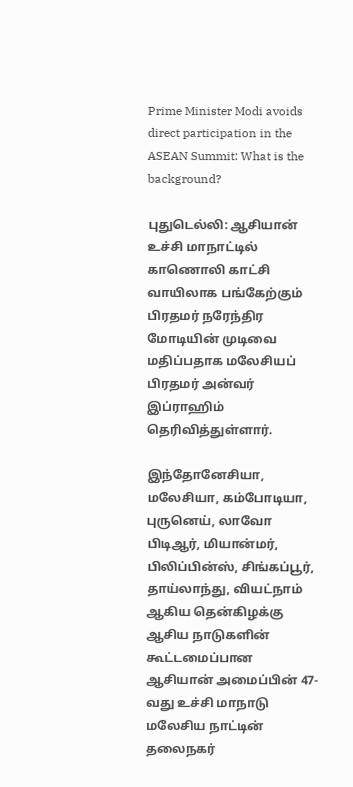Prime Minister Modi avoids direct participation in the ASEAN Summit: What is the background?

புதுடெல்லி: ஆசியான் உச்சி மாநாட்டில் காணொலி காட்சி வாயிலாக பங்கேற்கும் பிரதமர் நரேந்திர மோடியின் முடிவை மதிப்பதாக மலேசியப் பிரதமர் அன்வர் இப்ராஹிம் தெரிவித்துள்ளார்.

இந்தோனேசியா, மலேசியா, கம்போடியா, புருனெய், லாவோ பிடிஆர், மியான்மர், பிலிப்பின்ஸ், சிங்கப்பூர், தாய்லாந்து, வியட்நாம் ஆகிய தென்கிழக்கு ஆசிய நாடுகளின் கூட்டமைப்பான ஆசியான் அமைப்பின் 47-வது உச்சி மாநாடு மலேசிய நாட்டின் தலைநகர்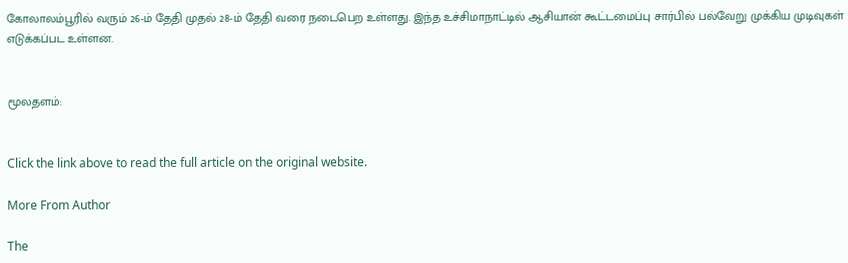கோலாலம்பூரில் வரும் 26-ம் தேதி முதல் 28-ம் தேதி வரை நடைபெற உள்ளது. இந்த உச்சிமாநாட்டில் ஆசியான் கூட்டமைப்பு சார்பில் பல்வேறு முக்கிய முடிவுகள் எடுக்கப்பட உள்ளன.


மூலதளம்:


Click the link above to read the full article on the original website.

More From Author

The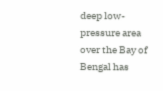deep low-pressure area over the Bay of Bengal has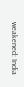weakened: India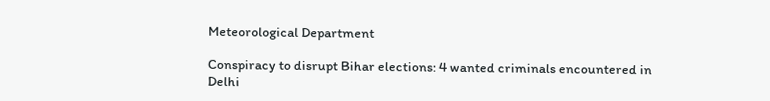Meteorological Department

Conspiracy to disrupt Bihar elections: 4 wanted criminals encountered in Delhi